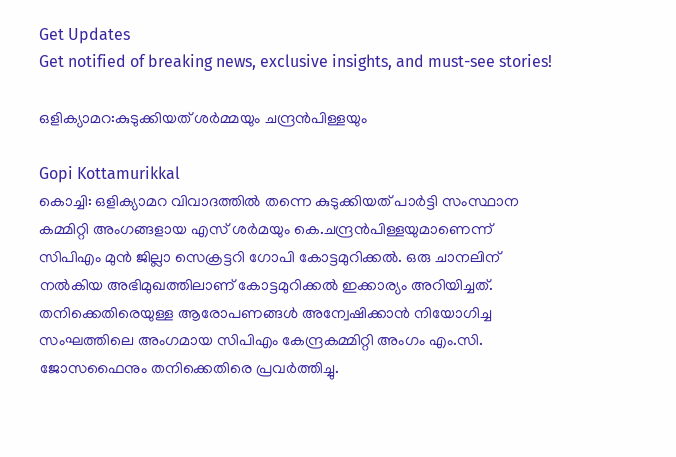Get Updates
Get notified of breaking news, exclusive insights, and must-see stories!

ഒളിക്യാമറ:കുടുക്കിയത് ശര്‍മ്മയും ചന്ദ്രന്‍പിള്ളയും

Gopi Kottamurikkal
കൊച്ചി: ഒളിക്യാമറ വിവാദത്തില്‍ തന്നെ കുടുക്കിയത് പാര്‍ട്ടി സംസ്ഥാന കമ്മിറ്റി അംഗങ്ങളായ എസ് ശര്‍മയും കെ.ചന്ദ്രന്‍പിള്ളയുമാണെന്ന് സിപിഎം മുന്‍ ജില്ലാ സെക്രട്ടറി ഗോപി കോട്ടമുറിക്കല്‍. ഒരു ചാനലിന് നല്‍കിയ അഭിമുഖത്തിലാണ് കോട്ടമുറിക്കല്‍ ഇക്കാര്യം അറിയിച്ചത്. തനിക്കെതിരെയുള്ള ആരോപണങ്ങള്‍ അന്വേഷിക്കാന്‍ നിയോഗിച്ച സംഘത്തിലെ അംഗമായ സിപിഎം കേന്ദ്രകമ്മിറ്റി അംഗം എം.സി. ജോസഫൈനും തനിക്കെതിരെ പ്രവര്‍ത്തിച്ചു.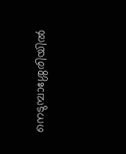നെടുമ്പാശ്ശേരിയില്‍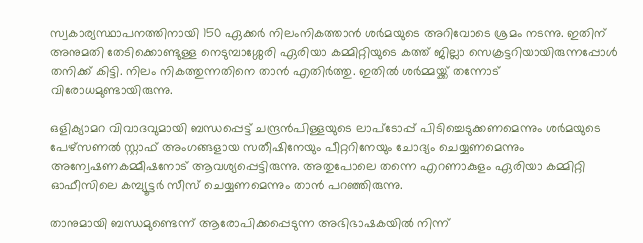സ്വകാര്യസ്ഥാപനത്തിനായി 150 ഏക്കര്‍ നിലംനികത്താന്‍ ശര്‍മയുടെ അറിവോടെ ശ്രമം നടന്നു. ഇതിന് അനുമതി തേടിക്കൊണ്ടുള്ള നെടുമ്പാശ്ശേരി ഏരിയാ കമ്മിറ്റിയുടെ കത്ത് ജില്ലാ സെക്രട്ടറിയായിരുന്നപ്പോള്‍ തനിക്ക് കിട്ടി. നിലം നികത്തുന്നതിനെ താന്‍ എതിര്‍ത്തു. ഇതില്‍ ശര്‍മ്മയ്ക്ക് തന്നോട് വിരോധമുണ്ടായിരുന്നു.

ഒളിക്യാമറ വിവാദവുമായി ബന്ധപ്പെട്ട് ചന്ദ്രന്‍പിള്ളയുടെ ലാപ്‌ടോപ്പ് പിടിച്ചെടുക്കണമെന്നും ശര്‍മയുടെ പേഴ്‌സണല്‍ സ്റ്റാഫ് അംഗങ്ങളായ സതീഷിനേയും പീറ്ററിനേയും ചോദ്യം ചെയ്യണമെന്നും അന്വേഷണകമ്മീഷനോട് ആവശ്യപ്പെട്ടിരുന്നു. അതുപോലെ തന്നെ എറണാകുളം ഏരിയാ കമ്മിറ്റി ഓഫീസിലെ കമ്പ്യൂട്ടര്‍ സീസ് ചെയ്യണമെന്നും താന്‍ പറഞ്ഞിരുന്നു.

താനുമായി ബന്ധമുണ്ടെന്ന് ആരോപിക്കപ്പെടുന്ന അഭിഭാഷകയില്‍ നിന്ന്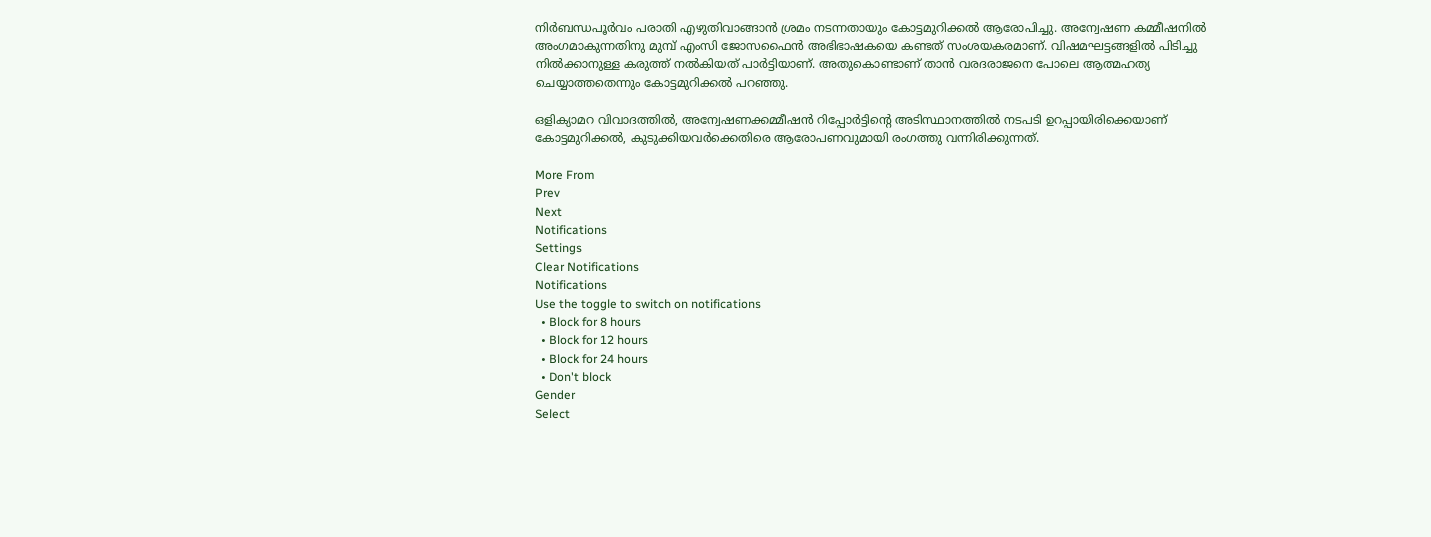നിര്‍ബന്ധപൂര്‍വം പരാതി എഴുതിവാങ്ങാന്‍ ശ്രമം നടന്നതായും കോട്ടമുറിക്കല്‍ ആരോപിച്ചു. അന്വേഷണ കമ്മീഷനില്‍ അംഗമാകുന്നതിനു മുമ്പ് എംസി ജോസഫൈന്‍ അഭിഭാഷകയെ കണ്ടത് സംശയകരമാണ്. വിഷമഘട്ടങ്ങളില്‍ പിടിച്ചു നില്‍ക്കാനുള്ള കരുത്ത് നല്‍കിയത് പാര്‍ട്ടിയാണ്. അതുകൊണ്ടാണ് താന്‍ വരദരാജനെ പോലെ ആത്മഹത്യ ചെയ്യാത്തതെന്നും കോട്ടമുറിക്കല്‍ പറഞ്ഞു.

ഒളിക്യാമറ വിവാദത്തില്‍, അന്വേഷണക്കമ്മീഷന്‍ റിപ്പോര്‍ട്ടിന്റെ അടിസ്ഥാനത്തില്‍ നടപടി ഉറപ്പായിരിക്കെയാണ് കോട്ടമുറിക്കല്‍, കുടുക്കിയവര്‍ക്കെതിരെ ആരോപണവുമായി രംഗത്തു വന്നിരിക്കുന്നത്.

More From
Prev
Next
Notifications
Settings
Clear Notifications
Notifications
Use the toggle to switch on notifications
  • Block for 8 hours
  • Block for 12 hours
  • Block for 24 hours
  • Don't block
Gender
Select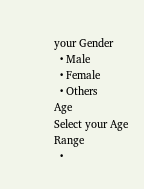your Gender
  • Male
  • Female
  • Others
Age
Select your Age Range
  •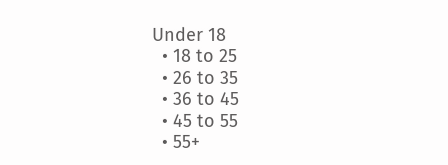Under 18
  • 18 to 25
  • 26 to 35
  • 36 to 45
  • 45 to 55
  • 55+